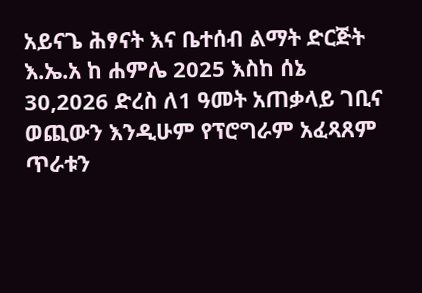አይናጌ ሕፃናት እና ቤተሰብ ልማት ድርጅት እ.ኤ.አ ከ ሐምሌ 2025 እስከ ሰኔ 30,2026 ድረስ ለ1 ዓመት አጠቃላይ ገቢና ወጪውን እንዲሁም የፕሮግራም አፈጻጸም ጥራቱን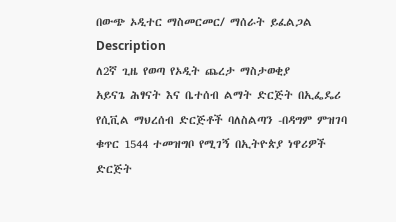በውጭ ኦዲተር ማስመርመር/ ማሰራት ይፈልጋል
Description
ለ2ኛ ጊዜ የወጣ የኦዲት ጨረታ ማስታወቂያ
አይናጌ ሕፃናት እና ቤተሰብ ልማት ድርጅት በኢፌዴሪ የሲቪል ማህረሰብ ድርጅቶች ባለስልጣን -በዳግም ምዝገባ ቁጥር 1544 ተመዝግቦ የሚገኝ በኢትዮጵያ ነዋሪዎች ድርጅት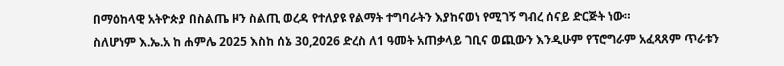በማዕከላዊ አትዮጵያ በስልጤ ዞን ስልጢ ወረዳ የተለያዩ የልማት ተግባራትን እያከናወነ የሚገኝ ግብረ ሰናይ ድርጅት ነው።
ስለሆነም እ.ኤ.አ ከ ሐምሌ 2025 እስከ ሰኔ 30,2026 ድረስ ለ1 ዓመት አጠቃላይ ገቢና ወጪውን እንዲሁም የፕሮግራም አፈጻጸም ጥራቱን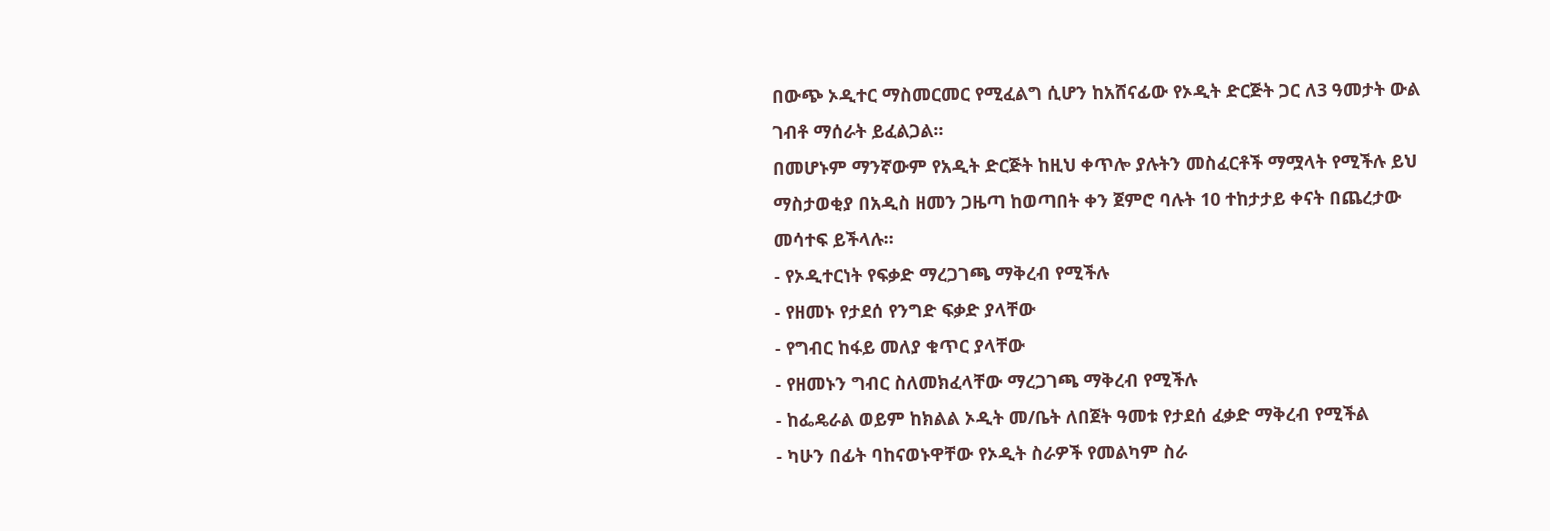በውጭ ኦዲተር ማስመርመር የሚፈልግ ሲሆን ከአሸናፊው የኦዲት ድርጅት ጋር ለ3 ዓመታት ውል ገብቶ ማሰራት ይፈልጋል።
በመሆኑም ማንኛውም የአዲት ድርጅት ከዚህ ቀጥሎ ያሉትን መስፈርቶች ማሟላት የሚችሉ ይህ ማስታወቂያ በአዲስ ዘመን ጋዜጣ ከወጣበት ቀን ጀምሮ ባሉት 10 ተከታታይ ቀናት በጨረታው መሳተፍ ይችላሉ።
- የኦዲተርነት የፍቃድ ማረጋገጫ ማቅረብ የሚችሉ
- የዘመኑ የታደሰ የንግድ ፍቃድ ያላቸው
- የግብር ከፋይ መለያ ቁጥር ያላቸው
- የዘመኑን ግብር ስለመክፈላቸው ማረጋገጫ ማቅረብ የሚችሉ
- ከፌዴራል ወይም ከክልል ኦዲት መ/ቤት ለበጀት ዓመቱ የታደሰ ፈቃድ ማቅረብ የሚችል
- ካሁን በፊት ባከናወኑዋቸው የኦዲት ስራዎች የመልካም ስራ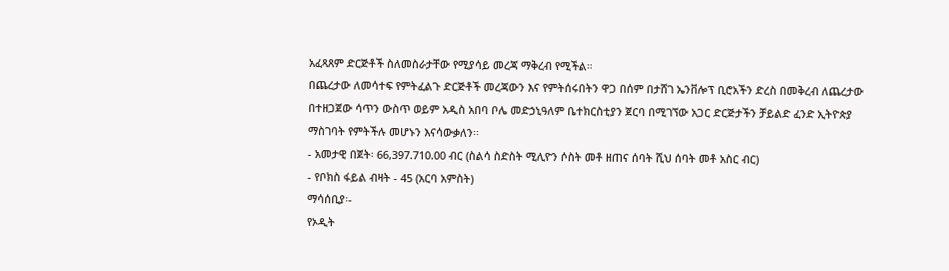አፈጻጸም ድርጅቶች ስለመስራታቸው የሚያሳይ መረጃ ማቅረብ የሚችል።
በጨረታው ለመሳተፍ የምትፈልጉ ድርጅቶች መረጃውን እና የምትሰሩበትን ዋጋ በሰም በታሸገ ኤንቨሎፕ ቢሮአችን ድረስ በመቅረብ ለጨረታው በተዘጋጀው ሳጥን ውስጥ ወይም አዲስ አበባ ቦሌ መድኃኒዓለም ቤተክርስቲያን ጀርባ በሚገኘው አጋር ድርጅታችን ቻይልድ ፈንድ ኢትዮጵያ ማስገባት የምትችሉ መሆኑን እናሳውቃለን፡፡
- አመታዊ በጀት፡ 66,397.710.00 ብር (ስልሳ ስድስት ሚሊዮን ሶስት መቶ ዘጠና ሰባት ሺህ ሰባት መቶ አስር ብር)
- የቦክስ ፋይል ብዛት - 45 (አርባ አምስት)
ማሳሰቢያ፡-
የኦዲት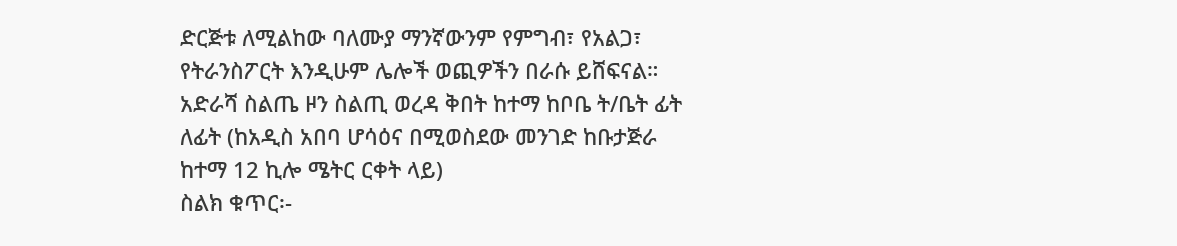ድርጅቱ ለሚልከው ባለሙያ ማንኛውንም የምግብ፣ የአልጋ፣ የትራንስፖርት እንዲሁም ሌሎች ወጪዎችን በራሱ ይሸፍናል።
አድራሻ ስልጤ ዞን ስልጢ ወረዳ ቅበት ከተማ ከቦቤ ት/ቤት ፊት ለፊት (ከአዲስ አበባ ሆሳዕና በሚወስደው መንገድ ከቡታጅራ ከተማ 12 ኪሎ ሜትር ርቀት ላይ)
ስልክ ቁጥር፡-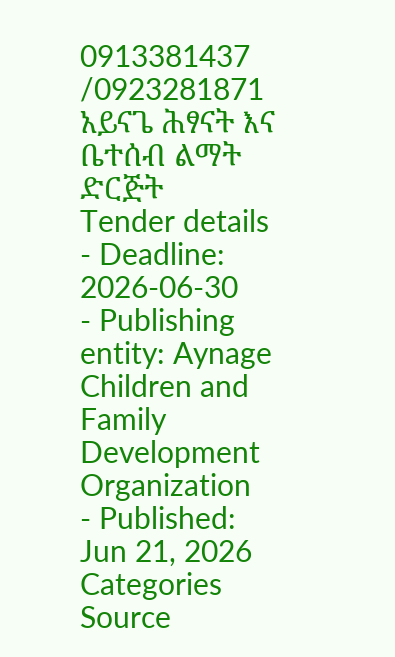0913381437 /0923281871
አይናጌ ሕፃናት እና ቤተሰብ ልማት ድርጅት
Tender details
- Deadline: 2026-06-30
- Publishing entity: Aynage Children and Family Development Organization
- Published: Jun 21, 2026
Categories
Source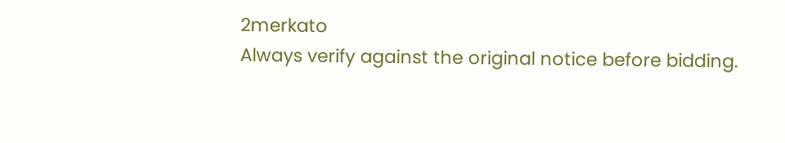2merkato
Always verify against the original notice before bidding.